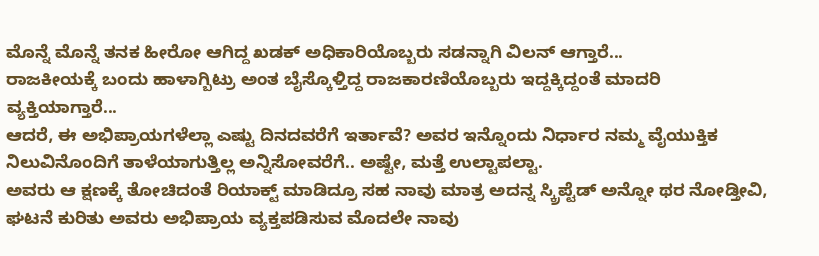ಮೊನ್ನೆ ಮೊನ್ನೆ ತನಕ ಹೀರೋ ಆಗಿದ್ದ ಖಡಕ್ ಅಧಿಕಾರಿಯೊಬ್ಬರು ಸಡನ್ನಾಗಿ ವಿಲನ್ ಆಗ್ತಾರೆ...
ರಾಜಕೀಯಕ್ಕೆ ಬಂದು ಹಾಳಾಗ್ಬಿಟ್ರು ಅಂತ ಬೈಸ್ಕೊಳ್ತಿದ್ದ ರಾಜಕಾರಣಿಯೊಬ್ಬರು ಇದ್ದಕ್ಕಿದ್ದಂತೆ ಮಾದರಿ ವ್ಯಕ್ತಿಯಾಗ್ತಾರೆ...
ಆದರೆ, ಈ ಅಭಿಪ್ರಾಯಗಳೆಲ್ಲಾ ಎಷ್ಟು ದಿನದವರೆಗೆ ಇರ್ತಾವೆ? ಅವರ ಇನ್ನೊಂದು ನಿರ್ಧಾರ ನಮ್ಮ ವೈಯುಕ್ತಿಕ ನಿಲುವಿನೊಂದಿಗೆ ತಾಳೆಯಾಗುತ್ತಿಲ್ಲ ಅನ್ನಿಸೋವರೆಗೆ.. ಅಷ್ಟೇ, ಮತ್ತೆ ಉಲ್ಟಾಪಲ್ಟಾ.
ಅವರು ಆ ಕ್ಷಣಕ್ಕೆ ತೋಚಿದಂತೆ ರಿಯಾಕ್ಟ್ ಮಾಡಿದ್ರೂ ಸಹ ನಾವು ಮಾತ್ರ ಅದನ್ನ ಸ್ಕ್ರಿಪ್ಟೆಡ್ ಅನ್ನೋ ಥರ ನೋಡ್ತೀವಿ, ಘಟನೆ ಕುರಿತು ಅವರು ಅಭಿಪ್ರಾಯ ವ್ಯಕ್ತಪಡಿಸುವ ಮೊದಲೇ ನಾವು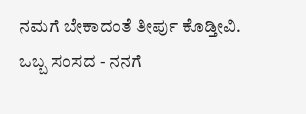ನಮಗೆ ಬೇಕಾದಂತೆ ತೀರ್ಪು ಕೊಡ್ತೀವಿ.
ಒಬ್ಬ ಸಂಸದ - ನನಗೆ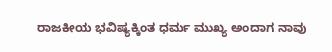ರಾಜಕೀಯ ಭವಿಷ್ಯಕ್ಕಿಂತ ಧರ್ಮ ಮುಖ್ಯ ಅಂದಾಗ ನಾವು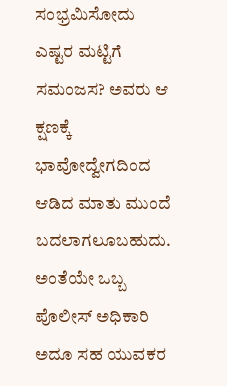ಸಂಭ್ರಮಿಸೋದು ಎಷ್ಟರ ಮಟ್ಟಿಗೆ ಸಮಂಜಸ? ಅವರು ಆ ಕ್ಷಣಕ್ಕೆ ಭಾವೋದ್ವೇಗದಿಂದ ಆಡಿದ ಮಾತು ಮುಂದೆ ಬದಲಾಗಲೂಬಹುದು. ಅಂತೆಯೇ ಒಬ್ಬ ಪೊಲೀಸ್ ಅಧಿಕಾರಿ ಅದೂ ಸಹ ಯುವಕರ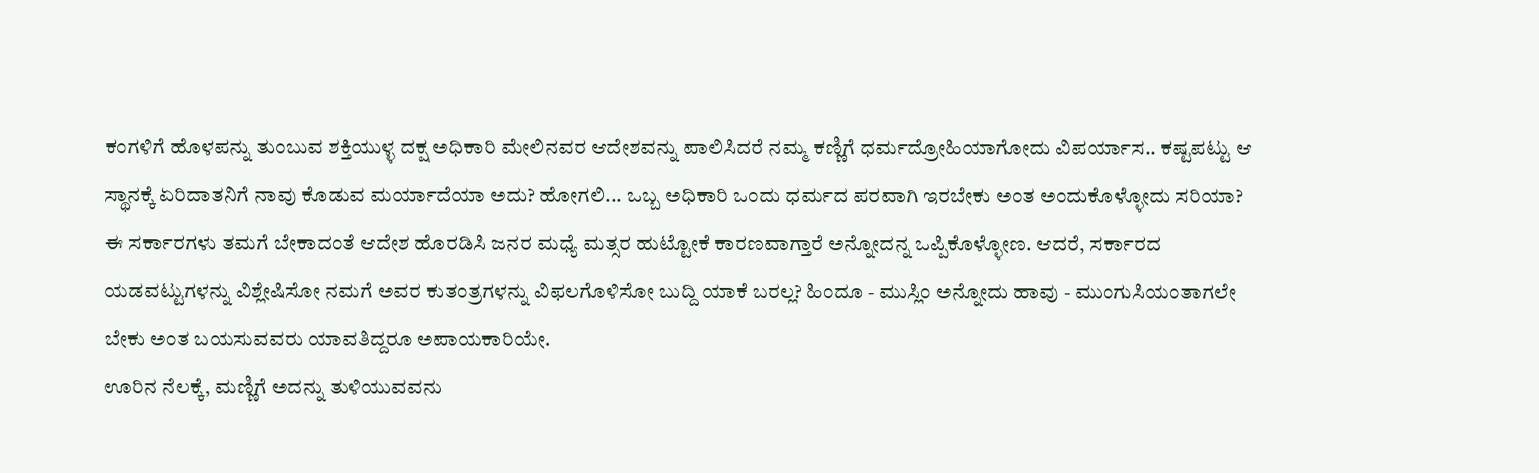ಕಂಗಳಿಗೆ ಹೊಳಪನ್ನು ತುಂಬುವ ಶಕ್ತಿಯುಳ್ಳ ದಕ್ಷ ಅಧಿಕಾರಿ ಮೇಲಿನವರ ಆದೇಶವನ್ನು ಪಾಲಿಸಿದರೆ ನಮ್ಮ ಕಣ್ಣಿಗೆ ಧರ್ಮದ್ರೋಹಿಯಾಗೋದು ವಿಪರ್ಯಾಸ.. ಕಷ್ಟಪಟ್ಟು ಆ ಸ್ಥಾನಕ್ಕೆ ಏರಿದಾತನಿಗೆ ನಾವು ಕೊಡುವ ಮರ್ಯಾದೆಯಾ ಅದು? ಹೋಗಲಿ... ಒಬ್ಬ ಅಧಿಕಾರಿ ಒಂದು ಧರ್ಮದ ಪರವಾಗಿ ಇರಬೇಕು ಅಂತ ಅಂದುಕೊಳ್ಳೋದು ಸರಿಯಾ?
ಈ ಸರ್ಕಾರಗಳು ತಮಗೆ ಬೇಕಾದಂತೆ ಆದೇಶ ಹೊರಡಿಸಿ ಜನರ ಮಧ್ಯೆ ಮತ್ಸರ ಹುಟ್ಟೋಕೆ ಕಾರಣವಾಗ್ತಾರೆ ಅನ್ನೋದನ್ನ ಒಪ್ಪಿಕೊಳ್ಳೋಣ. ಆದರೆ, ಸರ್ಕಾರದ ಯಡವಟ್ಟುಗಳನ್ನು ವಿಶ್ಲೇಷಿಸೋ ನಮಗೆ ಅವರ ಕುತಂತ್ರಗಳನ್ನು ವಿಫಲಗೊಳಿಸೋ ಬುದ್ದಿ ಯಾಕೆ ಬರಲ್ಲ? ಹಿಂದೂ - ಮುಸ್ಲಿಂ ಅನ್ನೋದು ಹಾವು - ಮುಂಗುಸಿಯಂತಾಗಲೇ ಬೇಕು ಅಂತ ಬಯಸುವವರು ಯಾವತಿದ್ದರೂ ಅಪಾಯಕಾರಿಯೇ.
ಊರಿನ ನೆಲಕ್ಕೆ, ಮಣ್ಣಿಗೆ ಅದನ್ನು ತುಳಿಯುವವನು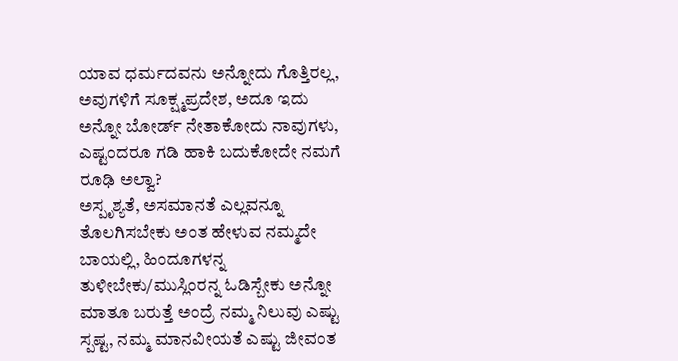ಯಾವ ಧರ್ಮದವನು ಅನ್ನೋದು ಗೊತ್ತಿರಲ್ಲ, ಅವುಗಳಿಗೆ ಸೂಕ್ಷ್ಮಪ್ರದೇಶ, ಅದೂ ಇದು ಅನ್ನೋ ಬೋರ್ಡ್ ನೇತಾಕೋದು ನಾವುಗಳು, ಎಷ್ಟಂದರೂ ಗಡಿ ಹಾಕಿ ಬದುಕೋದೇ ನಮಗೆ ರೂಢಿ ಅಲ್ವಾ?
ಅಸ್ಪೃಶ್ಯತೆ, ಅಸಮಾನತೆ ಎಲ್ಲವನ್ನೂ ತೊಲಗಿಸಬೇಕು ಅಂತ ಹೇಳುವ ನಮ್ಮದೇ ಬಾಯಲ್ಲಿ, ಹಿಂದೂಗಳನ್ನ ತುಳೀಬೇಕು/ಮುಸ್ಲಿಂರನ್ನ ಓಡಿಸ್ಬೇಕು ಅನ್ನೋ ಮಾತೂ ಬರುತ್ತೆ ಅಂದ್ರೆ ನಮ್ಮ ನಿಲುವು ಎಷ್ಟು ಸ್ಪಷ್ಟ, ನಮ್ಮ ಮಾನವೀಯತೆ ಎಷ್ಟು ಜೀವಂತ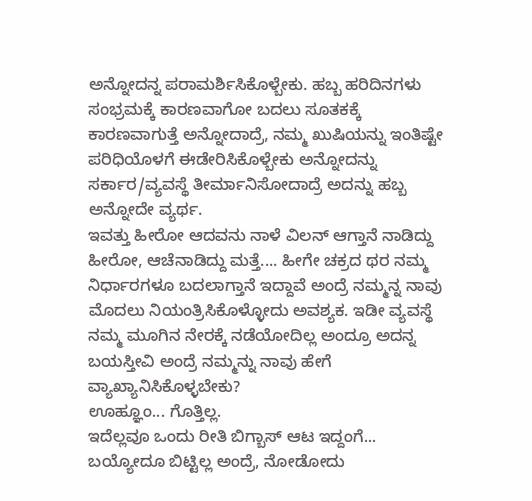ಅನ್ನೋದನ್ನ ಪರಾಮರ್ಶಿಸಿಕೊಳ್ಬೇಕು. ಹಬ್ಬ ಹರಿದಿನಗಳು ಸಂಭ್ರಮಕ್ಕೆ ಕಾರಣವಾಗೋ ಬದಲು ಸೂತಕಕ್ಕೆ ಕಾರಣವಾಗುತ್ತೆ ಅನ್ನೋದಾದ್ರೆ, ನಮ್ಮ ಖುಷಿಯನ್ನು ಇಂತಿಷ್ಟೇ ಪರಿಧಿಯೊಳಗೆ ಈಡೇರಿಸಿಕೊಳ್ಬೇಕು ಅನ್ನೋದನ್ನು ಸರ್ಕಾರ/ವ್ಯವಸ್ಥೆ ತೀರ್ಮಾನಿಸೋದಾದ್ರೆ ಅದನ್ನು ಹಬ್ಬ ಅನ್ನೋದೇ ವ್ಯರ್ಥ.
ಇವತ್ತು ಹೀರೋ ಆದವನು ನಾಳೆ ವಿಲನ್ ಆಗ್ತಾನೆ ನಾಡಿದ್ದು ಹೀರೋ, ಆಚೆನಾಡಿದ್ದು ಮತ್ತೆ.... ಹೀಗೇ ಚಕ್ರದ ಥರ ನಮ್ಮ ನಿರ್ಧಾರಗಳೂ ಬದಲಾಗ್ತಾನೆ ಇದ್ದಾವೆ ಅಂದ್ರೆ ನಮ್ಮನ್ನ ನಾವು ಮೊದಲು ನಿಯಂತ್ರಿಸಿಕೊಳ್ಳೋದು ಅವಶ್ಯಕ. ಇಡೀ ವ್ಯವಸ್ಥೆ ನಮ್ಮ ಮೂಗಿನ ನೇರಕ್ಕೆ ನಡೆಯೋದಿಲ್ಲ ಅಂದ್ರೂ ಅದನ್ನ ಬಯಸ್ತೀವಿ ಅಂದ್ರೆ ನಮ್ಮನ್ನು ನಾವು ಹೇಗೆ ವ್ಯಾಖ್ಯಾನಿಸಿಕೊಳ್ಳಬೇಕು?
ಊಹ್ಞೂಂ... ಗೊತ್ತಿಲ್ಲ.
ಇದೆಲ್ಲವೂ ಒಂದು ರೀತಿ ಬಿಗ್ಬಾಸ್ ಆಟ ಇದ್ದಂಗೆ... ಬಯ್ಯೋದೂ ಬಿಟ್ಟಿಲ್ಲ ಅಂದ್ರೆ, ನೋಡೋದು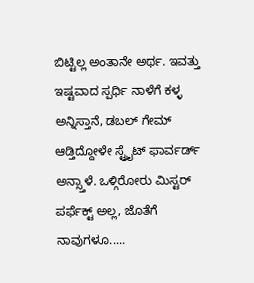ಬಿಟ್ಟಿಲ್ಲ ಅಂತಾನೇ ಅರ್ಥ. ಇವತ್ತು ಇಷ್ಟವಾದ ಸ್ಪರ್ಧಿ ನಾಳೆಗೆ ಕಳ್ಳ ಅನ್ನಿಸ್ತಾನೆ, ಡಬಲ್ ಗೇಮ್ ಆಡ್ತಿದ್ದೋಳೇ ಸ್ಟ್ರೈಟ್ ಫಾರ್ವರ್ಡ್ ಅನ್ಸ್ತಾಳೆ. ಒಳ್ಗಿರೋರು ಮಿಸ್ಟರ್ ಪರ್ಫೆಕ್ಟ್ ಅಲ್ಲ, ಜೊತೆಗೆ ನಾವುಗಳೂ.....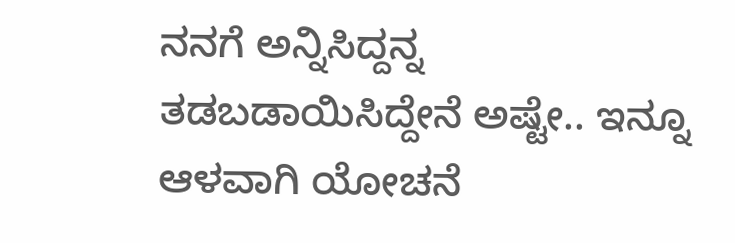ನನಗೆ ಅನ್ನಿಸಿದ್ದನ್ನ ತಡಬಡಾಯಿಸಿದ್ದೇನೆ ಅಷ್ಟೇ.. ಇನ್ನೂ ಆಳವಾಗಿ ಯೋಚನೆ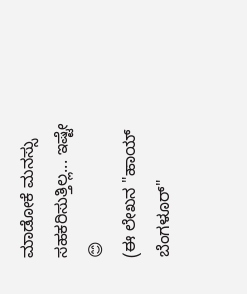ಮಾಡೋಕೆ ಮನಸ್ಸು ಸಹಕರಿಸುತ್ತಿಲ್ಲ... ಇಷ್ಟೇ 😊
(ಈ ಲೇಖನ "ಹಾಯ್ ಬೆಂಗಳೂರ್"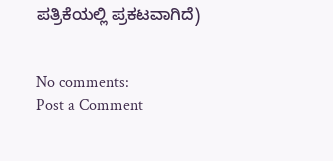ಪತ್ರಿಕೆಯಲ್ಲಿ ಪ್ರಕಟವಾಗಿದೆ)


No comments:
Post a Comment